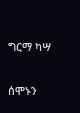ግርማ ካሣ

ሰሞኑን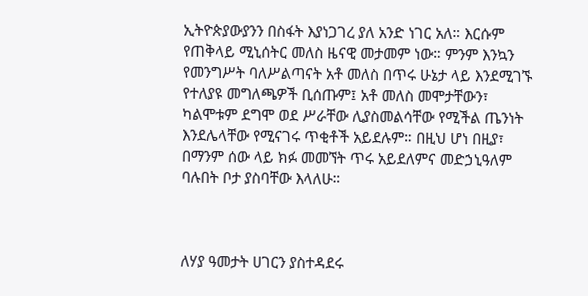ኢትዮጵያውያንን በስፋት እያነጋገረ ያለ አንድ ነገር አለ። እርሱም የጠቅላይ ሚኒሰትር መለስ ዜናዊ መታመም ነው። ምንም እንኳን የመንግሥት ባለሥልጣናት አቶ መለስ በጥሩ ሁኔታ ላይ እንደሚገኙ የተለያዩ መግለጫዎች ቢሰጡም፤ አቶ መለስ መሞታቸውን፣ ካልሞቱም ደግሞ ወደ ሥራቸው ሊያስመልሳቸው የሚችል ጤንነት እንደሌላቸው የሚናገሩ ጥቂቶች አይደሉም። በዚህ ሆነ በዚያ፣ በማንም ሰው ላይ ክፉ መመኘት ጥሩ አይደለምና መድኃኒዓለም ባሉበት ቦታ ያስባቸው እላለሁ።



ለሃያ ዓመታት ሀገርን ያስተዳደሩ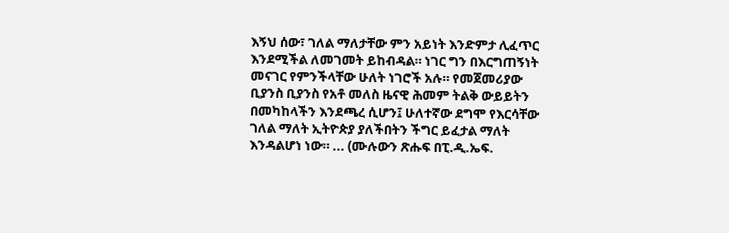እኝህ ሰው፣ ገለል ማለታቸው ምን አይነት እንድምታ ሊፈጥር እንደሚችል ለመገመት ይከብዳል። ነገር ግን በእርግጠኝነት መናገር የምንችላቸው ሁለት ነገሮች አሉ። የመጀመሪያው ቢያንስ ቢያንስ የአቶ መለስ ዜናዊ ሕመም ትልቅ ውይይትን በመካከላችን እንደጫረ ሲሆን፤ ሁለተኛው ደግሞ የእርሳቸው ገለል ማለት ኢትዮጵያ ያለችበትን ችግር ይፈታል ማለት እንዳልሆነ ነው። ... (ሙሉውን ጽሑፍ በፒ.ዲ.ኤፍ.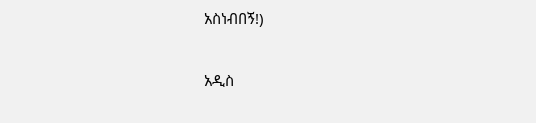አስነብበኝ!)

አዲስ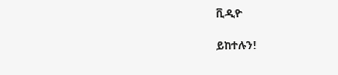ቪዲዮ

ይከተሉን!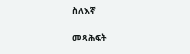ስለእኛ

መጻሕፍት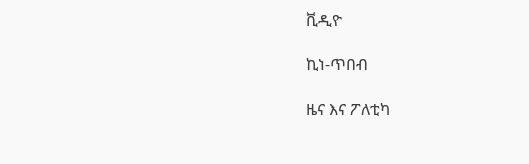ቪዲዮ

ኪነ-ጥበብ

ዜና እና ፖለቲካ